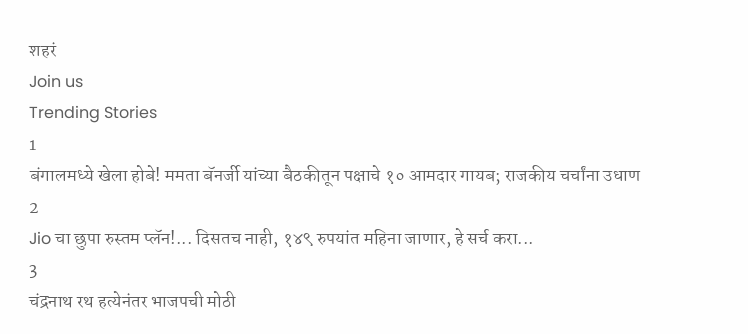शहरं
Join us
Trending Stories
1
बंगालमध्ये खेला होबे! ममता बॅनर्जी यांच्या बैठकीतून पक्षाचे १० आमदार गायब; राजकीय चर्चांना उधाण
2
Jio चा छुपा रुस्तम प्लॅन!... दिसतच नाही, १४९ रुपयांत महिना जाणार, हे सर्च करा...
3
चंद्रनाथ रथ हत्येनंतर भाजपची मोठी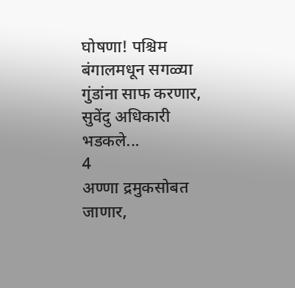घोषणा! पश्चिम बंगालमधून सगळ्या गुंडांना साफ करणार, सुवेंदु अधिकारी भडकले...
4
अण्णा द्रमुकसोबत जाणार,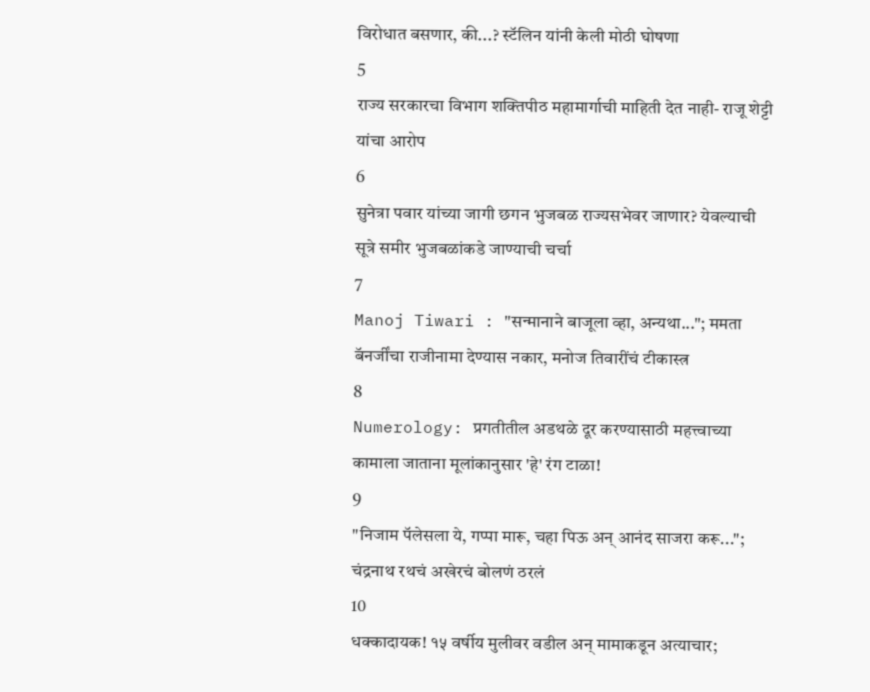विरोधात बसणार, की...? स्टॅलिन यांनी केली मोठी घोषणा
5
राज्य सरकारचा विभाग शक्तिपीठ महामार्गाची माहिती देत नाही- राजू शेट्टी यांचा आरोप
6
सुनेत्रा पवार यांच्या जागी छगन भुजबळ राज्यसभेवर जाणार? येवल्याची सूत्रे समीर भुजबळांकडे जाण्याची चर्चा
7
Manoj Tiwari : "सन्मानाने बाजूला व्हा, अन्यथा..."; ममता बॅनर्जींचा राजीनामा देण्यास नकार, मनोज तिवारींचं टीकास्त्र
8
Numerology: प्रगतीतील अडथळे दूर करण्यासाठी महत्त्वाच्या कामाला जाताना मूलांकानुसार 'हे' रंग टाळा!
9
"निजाम पॅलेसला ये, गप्पा मारू, चहा पिऊ अन् आनंद साजरा करू..."; चंद्रनाथ रथचं अखेरचं बोलणं ठरलं
10
धक्कादायक! १५ वर्षीय मुलीवर वडील अन् मामाकडून अत्याचार;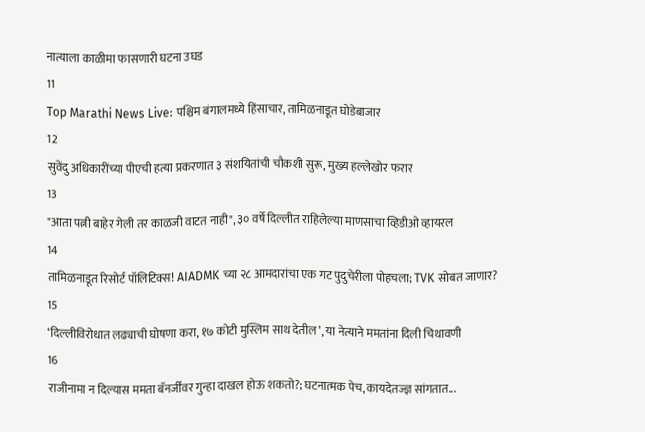नात्याला काळीमा फासणारी घटना उघड
11
Top Marathi News Live: पश्चिम बंगालमध्ये हिंसाचार, तामिळनाडूत घोडेबाजार
12
सुवेंदु अधिकारींच्या पीएची हत्या प्रकरणात ३ संशयितांची चौकशी सुरू, मुख्य हल्लेखोर फरार
13
"आता पत्नी बाहेर गेली तर काळजी वाटत नाही", ३० वर्षे दिल्लीत राहिलेल्या माणसाचा व्हिडीओ व्हायरल
14
तामिळनाडूत रिसोर्ट पॉलिटिक्स! AIADMK च्या २८ आमदारांचा एक गट पुदुचेरीला पोहचला; TVK सोबत जाणार?
15
‘दिल्लीविरोधात लढ्याची घोषणा करा, १७ कोटी मुस्लिम साथ देतील’, या नेत्याने ममतांना दिली चिथावणी
16
राजीनामा न दिल्यास ममता बॅनर्जींवर गुन्हा दाखल होऊ शकतो?; घटनात्मक पेच, कायदेतज्ज्ञ सांगतात...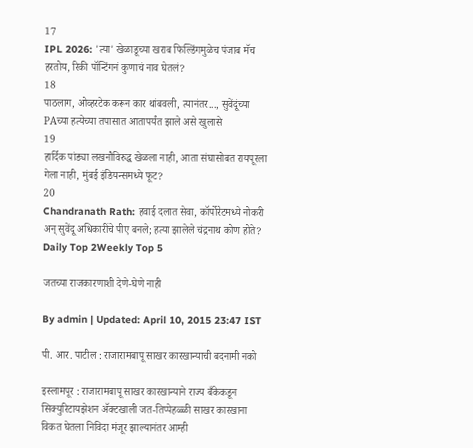17
IPL 2026: 'त्या' खेळाडूच्या खराब फिल्डिंगमुळेच पंजाब मॅच हरतोय, रिकी पॉन्टिंगनं कुणाचं नाव घेतलं?
18
पाठलाग, ओव्हरटेक करून कार थांबवली, त्यानंतर..., सुवेंदूंच्या PAच्या हत्येच्या तपासात आतापर्यंत झाले असे खुलासे
19
हार्दिक पांड्या लखनौविरुद्ध खेळला नाही, आता संघासोबत रायपूरला गेला नाही, मुंबई इंडियन्समध्ये फूट?
20
Chandranath Rath: हवाई दलात सेवा, कॉर्पोरेटमध्ये नोकरी अन् सुवेंदू अधिकारींचे पीए बनले; हत्या झालेले चंद्रनाथ कोण होते?
Daily Top 2Weekly Top 5

जतच्या राजकारणाशी देणे-घेणे नाही

By admin | Updated: April 10, 2015 23:47 IST

पी. आर. पाटील : राजारामबापू साखर कारखान्याची बदनामी नको

इस्लामपूर : राजारामबापू साखर कारखान्याने राज्य बँकेकडून सिक्युरिटायझेशन अ‍ॅक्टखाली जत-तिप्पेहळ्ळी साखर कारखाना विकत घेतला निविदा मंजूर झाल्यानंतर आम्ही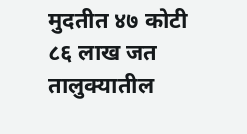मुदतीत ४७ कोटी ८६ लाख जत तालुक्यातील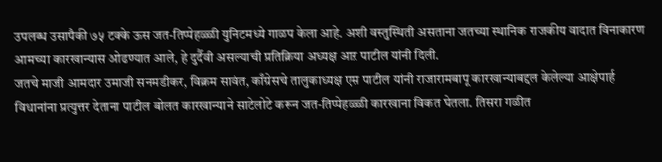उपलब्ध उसापैकी ७५ टक्के ऊस जत-तिप्पेहळ्ळी युनिटमध्ये गाळप केला आहे. अशी वस्तुस्थिती असताना जतच्या स्थानिक राजकीय वादात विनाकारण आमच्या कारखान्यास ओढण्यात आले, हे दुर्दैवी असल्याची प्रतिक्रिया अध्यक्ष आऱ पाटील यांनी दिली.
जतचे माजी आमदार उमाजी सनमडीकर, विक्रम सावंत, काँग्रेसचे तालुकाध्यक्ष एम़ पाटील यांनी राजारामबापू कारखान्याबद्दल केलेल्या आक्षेपार्ह विधानांना प्रत्युत्तर देताना पाटील बोलत कारखान्याने साटेलोटे करून जत-तिप्पेहळ्ळी कारखाना विकत घेतला. तिसरा गळीत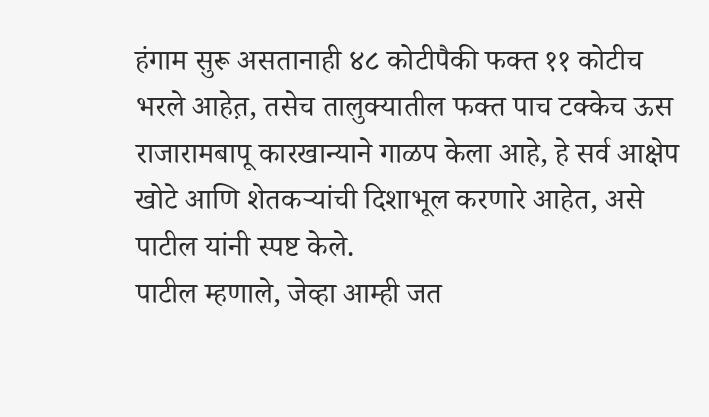हंगाम सुरू असतानाही ४८ कोटीपैकी फक्त ११ कोटीच भरले आहेत़, तसेच तालुक्यातील फक्त पाच टक्केच ऊस राजारामबापू कारखान्याने गाळप केला आहे, हे सर्व आक्षेप खोटे आणि शेतकऱ्यांची दिशाभूल करणारे आहेत, असे पाटील यांनी स्पष्ट केले.
पाटील म्हणाले, जेव्हा आम्ही जत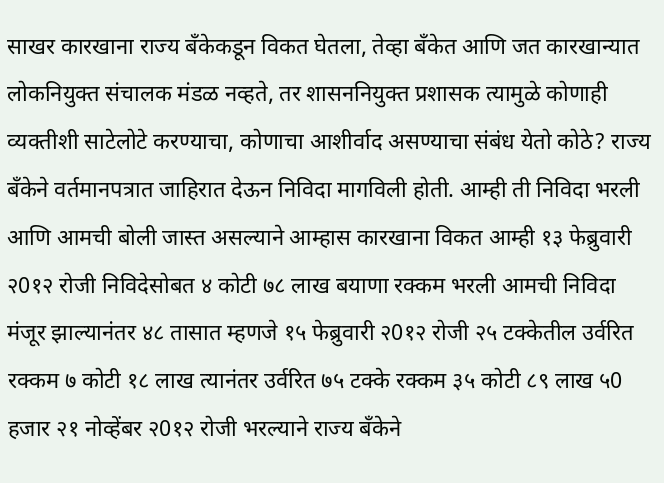साखर कारखाना राज्य बँकेकडून विकत घेतला, तेव्हा बँकेत आणि जत कारखान्यात लोकनियुक्त संचालक मंडळ नव्हते, तर शासननियुक्त प्रशासक त्यामुळे कोणाही व्यक्तीशी साटेलोटे करण्याचा, कोणाचा आशीर्वाद असण्याचा संबंध येतो कोठे? राज्य बँकेने वर्तमानपत्रात जाहिरात देऊन निविदा मागविली होती. आम्ही ती निविदा भरली आणि आमची बोली जास्त असल्याने आम्हास कारखाना विकत आम्ही १३ फेब्रुवारी २0१२ रोजी निविदेसोबत ४ कोटी ७८ लाख बयाणा रक्कम भरली आमची निविदा मंजूर झाल्यानंतर ४८ तासात म्हणजे १५ फेब्रुवारी २0१२ रोजी २५ टक्केतील उर्वरित रक्कम ७ कोटी १८ लाख त्यानंतर उर्वरित ७५ टक्के रक्कम ३५ कोटी ८९ लाख ५0 हजार २१ नोव्हेंबर २0१२ रोजी भरल्याने राज्य बँकेने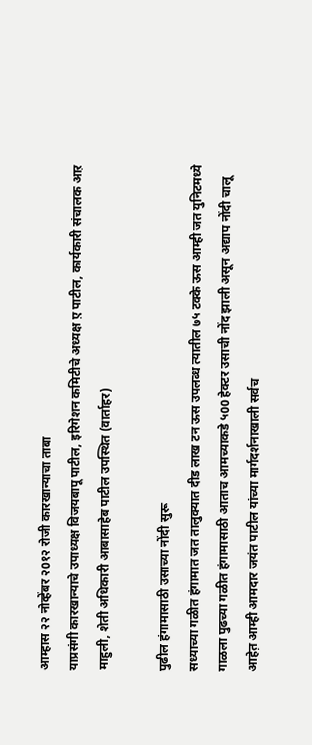आम्हास २२ नोव्हेंबर २0१२ रोजी कारखान्याचा ताबा
याप्रसंगी कारखान्याचे उपाध्यक्ष विजयबापू पाटील, इरिगेशन कमिटीचे अध्यक्ष ए़ पाटील, कार्यकारी संचालक आऱ माहुली, शेती अधिकारी आबासाहेब पाटील उपस्थित (वार्ताहर)

पुढील हंगामासाठी उसाच्या नोंदी सुरू
सध्याच्या गळीत हंगामात जत तालुक्यात दीड लाख टन ऊस उपलब्ध त्यातील ७५ टक्के ऊस आम्ही जत युनिटमध्ये गाळला पुढच्या गळीत हंगामासाठी आताच आमच्याकडे ५00 हेक्टर उसाची नोंद झाली असून अद्याप नोंदी चालू आहेत़ आम्ही आमदार जयंत पाटील यांच्या मार्गदर्शनाखाली सर्वच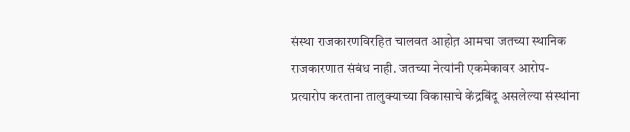संस्था राजकारणविरहित चालवत आहोत़ आमचा जतच्या स्थानिक राजकारणात संबंध नाही. जतच्या नेत्यांनी एकमेकावर आरोप-प्रत्यारोप करताना तालुक्याच्या विकासाचे केंद्रबिंदू असलेल्या संस्थांना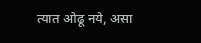त्यात ओढू नये, असा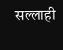सल्लाही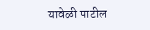यावेळी पाटील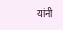यांनी